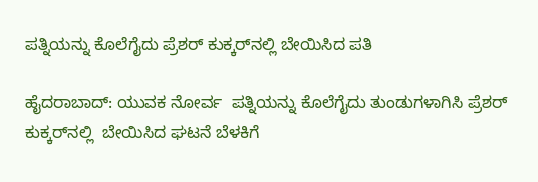ಪತ್ನಿಯನ್ನು ಕೊಲೆಗೈದು ಪ್ರೆಶರ್ ಕುಕ್ಕರ್‌ನಲ್ಲಿ ಬೇಯಿಸಿದ ಪತಿ

ಹೈದರಾಬಾದ್: ಯುವಕ ನೋರ್ವ  ಪತ್ನಿಯನ್ನು ಕೊಲೆಗೈದು ತುಂಡುಗಳಾಗಿಸಿ ಪ್ರೆಶರ್ ಕುಕ್ಕರ್‌ನಲ್ಲಿ  ಬೇಯಿಸಿದ ಘಟನೆ ಬೆಳಕಿಗೆ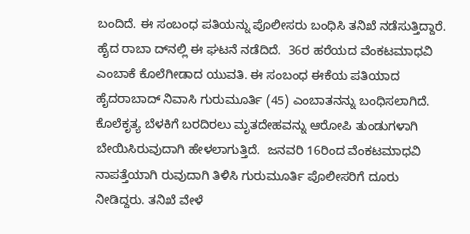ಬಂದಿದೆ. ಈ ಸಂಬಂಧ ಪತಿಯನ್ನು ಪೊಲೀಸರು ಬಂಧಿಸಿ ತನಿಖೆ ನಡೆಸುತ್ತಿದ್ದಾರೆ.  ಹೈದ ರಾಬಾ ದ್‌ನಲ್ಲಿ ಈ ಘಟನೆ ನಡೆದಿದೆ.  36ರ ಹರೆಯದ ವೆಂಕಟಮಾಧವಿ ಎಂಬಾಕೆ ಕೊಲೆಗೀಡಾದ ಯುವತಿ. ಈ ಸಂಬಂಧ ಈಕೆಯ ಪತಿಯಾದ ಹೈದರಾಬಾದ್ ನಿವಾಸಿ ಗುರುಮೂರ್ತಿ (45) ಎಂಬಾತನನ್ನು ಬಂಧಿಸಲಾಗಿದೆ. ಕೊಲೆಕೃತ್ಯ ಬೆಳಕಿಗೆ ಬರದಿರಲು ಮೃತದೇಹವನ್ನು ಆರೋಪಿ ತುಂಡುಗಳಾಗಿ ಬೇಯಿಸಿರುವುದಾಗಿ ಹೇಳಲಾಗುತ್ತಿದೆ.  ಜನವರಿ 16ರಿಂದ ವೆಂಕಟಮಾಧವಿ ನಾಪತ್ತೆಯಾಗಿ ರುವುದಾಗಿ ತಿಳಿಸಿ ಗುರುಮೂರ್ತಿ ಪೊಲೀಸರಿಗೆ ದೂರು ನೀಡಿದ್ದರು. ತನಿಖೆ ವೇಳೆ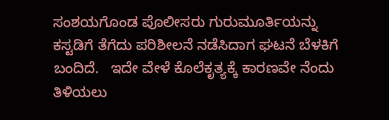ಸಂಶಯಗೊಂಡ ಪೊಲೀಸರು ಗುರುಮೂರ್ತಿಯನ್ನು  ಕಸ್ಟಡಿಗೆ ತೆಗೆದು ಪರಿಶೀಲನೆ ನಡೆಸಿದಾಗ ಘಟನೆ ಬೆಳಕಿಗೆ ಬಂದಿದೆ.   ಇದೇ ವೇಳೆ ಕೊಲೆಕೃತ್ಯಕ್ಕೆ ಕಾರಣವೇ ನೆಂದು ತಿಳಿಯಲು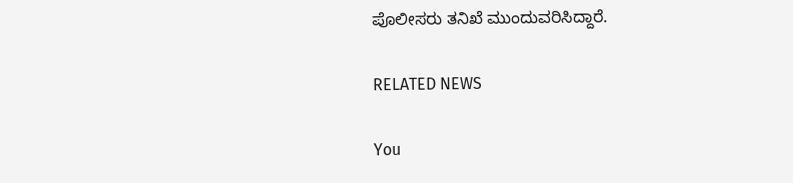ಪೊಲೀಸರು ತನಿಖೆ ಮುಂದುವರಿಸಿದ್ದಾರೆ.

RELATED NEWS

You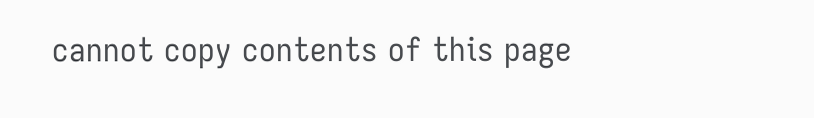cannot copy contents of this page